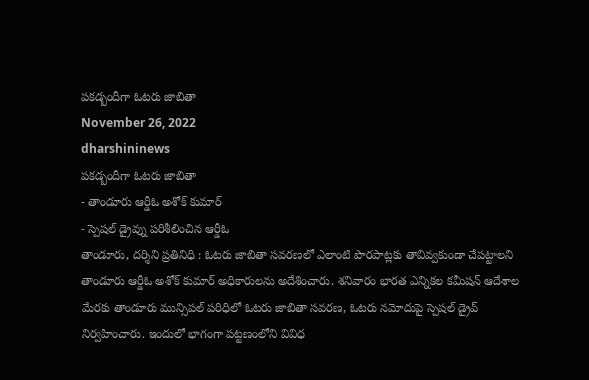పకడ్బందీగా ఓటరు జాబితా
November 26, 2022
dharshininews
పకడ్బందీగా ఓటరు జాబితా
- తాండూరు ఆర్డీఓ అశోక్ కుమార్
- స్పెషల్ డ్రైవ్ను పరిశీలించిన ఆర్డీఓ
తాండూరు, దర్శిని ప్రతినిధి : ఓటరు జాబితా సవరణలో ఎలాంటి పొరపాట్లకు తావివ్వకుండా చేపట్టాలని తాండూరు ఆర్డీఓ అశోక్ కుమార్ అధికారులను అదేశించారు. శనివారం భారత ఎన్నికల కమీషన్ ఆదేశాల మేరకు తాండూరు మున్సిపల్ పరిధిలో ఓటరు జాబితా సవరణ, ఓటరు నమోదుపై స్పెషల్ డ్రైవ్ నిర్వహించారు. ఇందులో భాగంగా పట్టణంలోని వివిధ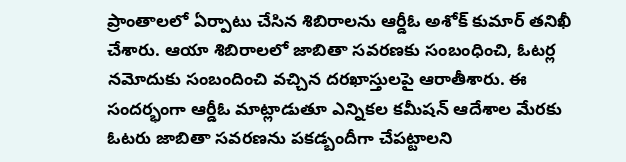ప్రాంతాలలో ఏర్పాటు చేసిన శిబిరాలను ఆర్డీఓ అశోక్ కుమార్ తనిఖీ చేశారు. ఆయా శిబిరాలలో జాబితా సవరణకు సంబంధించి, ఓటర్ల నమోదుకు సంబందించి వచ్చిన దరఖాస్తులపై ఆరాతీశారు. ఈ సందర్భంగా ఆర్డీఓ మాట్లాడుతూ ఎన్నికల కమీషన్ ఆదేశాల మేరకు ఓటరు జాబితా సవరణను పకడ్బందీగా చేపట్టాలని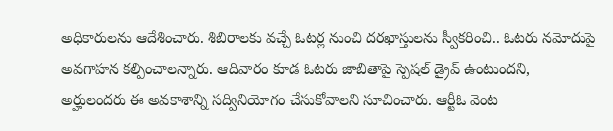అధికారులను ఆదేశించారు. శిబిరాలకు వచ్చే ఓటర్ల నుంచి దరఖాస్తులను స్వీకరించి.. ఓటరు నమోదుపై అవగాహన కల్పించాలన్నారు. ఆదివారం కూడ ఓటరు జాబితాపై స్పెషల్ డ్రైవ్ ఉంటుందని, అర్హులందరు ఈ అవకాశాన్ని సద్వినియోగం చేసుకోవాలని సూచించారు. ఆర్టీఓ వెంట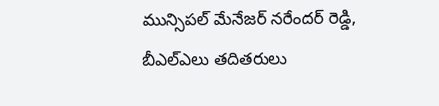మున్సిపల్ మేనేజర్ నరేందర్ రెడ్డి, బీఎల్ఎలు తదితరులు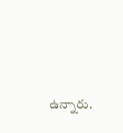ఉన్నారు.